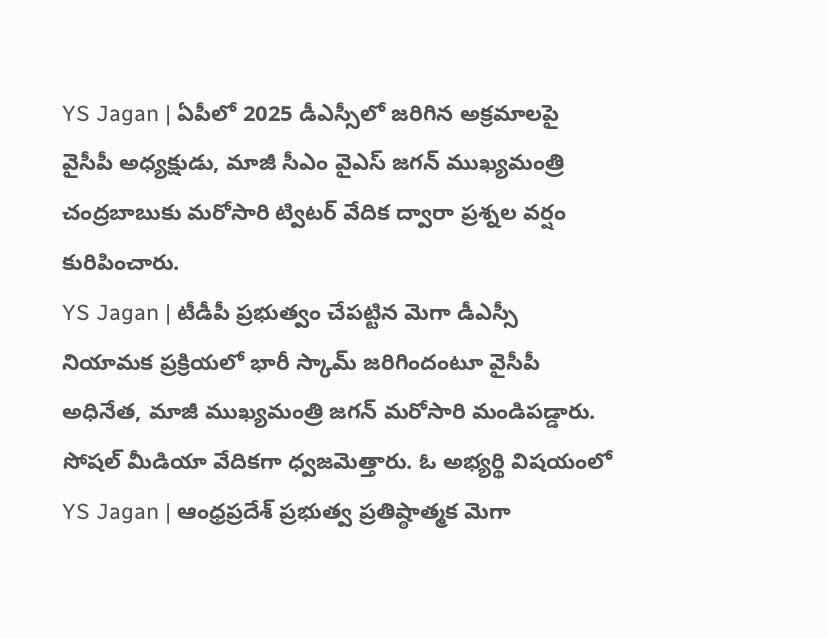YS Jagan | ఏపీలో 2025 డీఎస్సీలో జరిగిన అక్రమాలపై వైసీపీ అధ్యక్షుడు, మాజీ సీఎం వైఎస్ జగన్ ముఖ్యమంత్రి చంద్రబాబుకు మరోసారి ట్విటర్ వేదిక ద్వారా ప్రశ్నల వర్షం కురిపించారు.
YS Jagan | టీడీపీ ప్రభుత్వం చేపట్టిన మెగా డీఎస్సీ నియామక ప్రక్రియలో భారీ స్కామ్ జరిగిందంటూ వైసీపీ అధినేత, మాజీ ముఖ్యమంత్రి జగన్ మరోసారి మండిపడ్డారు. సోషల్ మీడియా వేదికగా ధ్వజమెత్తారు. ఓ అభ్యర్థి విషయంలో
YS Jagan | ఆంధ్రప్రదేశ్ ప్రభుత్వ ప్రతిష్ఠాత్మక మెగా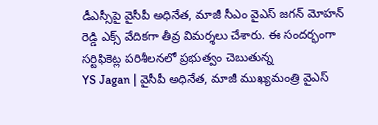డీఎస్సీపై వైసీపీ అధినేత, మాజీ సీఎం వైఎస్ జగన్ మోహన్ రెడ్డి ఎక్స్ వేదికగా తీవ్ర విమర్శలు చేశారు. ఈ సందర్భంగా సర్టిఫికెట్ల పరిశీలనలో ప్రభుత్వం చెబుతున్న
YS Jagan | వైసీపీ అధినేత, మాజీ ముఖ్యమంత్రి వైఎస్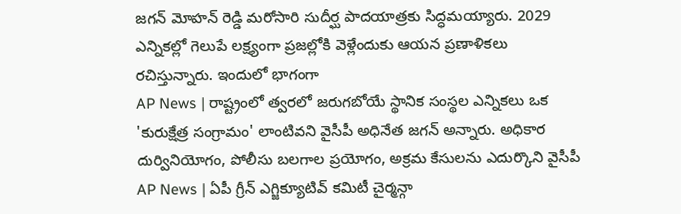జగన్ మోహన్ రెడ్డి మరోసారి సుదీర్ఘ పాదయాత్రకు సిద్ధమయ్యారు. 2029 ఎన్నికల్లో గెలుపే లక్ష్యంగా ప్రజల్లోకి వెళ్లేందుకు ఆయన ప్రణాళికలు రచిస్తున్నారు. ఇందులో భాగంగా
AP News | రాష్ట్రంలో త్వరలో జరుగబోయే స్థానిక సంస్థల ఎన్నికలు ఒక 'కురుక్షేత్ర సంగ్రామం' లాంటివని వైసీపీ అధినేత జగన్ అన్నారు. అధికార దుర్వినియోగం, పోలీసు బలగాల ప్రయోగం, అక్రమ కేసులను ఎదుర్కొని వైసీపీ
AP News | ఏపీ గ్రీన్ ఎగ్జిక్యూటివ్ కమిటీ చైర్మన్గా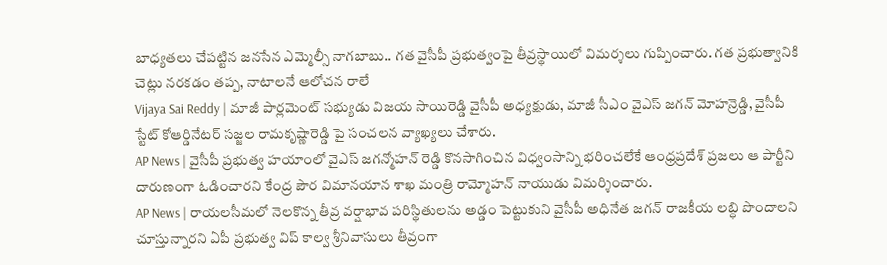బాధ్యతలు చేపట్టిన జనసేన ఎమ్మెల్సీ నాగబాబు.. గత వైసీపీ ప్రభుత్వంపై తీవ్రస్థాయిలో విమర్శలు గుప్పించారు. గత ప్రభుత్వానికి చెట్లు నరకడం తప్ప, నాటాలనే ఆలోచన రాలే
Vijaya Sai Reddy | మాజీ పార్లమెంట్ సభ్యుడు విజయ సాయిరెడ్డి వైసీపీ అధ్యక్షుడు, మాజీ సీఎం వైఎస్ జగన్ మోహన్రెడ్డి, వైసీపీ స్టేట్ కోఆర్డినేటర్ సజ్జల రామకృష్ణారెడ్డి పై సంచలన వ్యాఖ్యలు చేశారు.
AP News | వైసీపీ ప్రభుత్వ హయాంలో వైఎస్ జగన్మోహన్ రెడ్డి కొనసాగించిన విధ్వంసాన్ని భరించలేకే ఆంధ్రప్రదేశ్ ప్రజలు ఆ పార్టీని దారుణంగా ఓడించారని కేంద్ర పౌర విమానయాన శాఖ మంత్రి రామ్మోహన్ నాయుడు విమర్శించారు.
AP News | రాయలసీమలో నెలకొన్న తీవ్ర వర్షాభావ పరిస్థితులను అడ్డం పెట్టుకుని వైసీపీ అధినేత జగన్ రాజకీయ లబ్ధి పొందాలని చూస్తున్నారని ఏపీ ప్రభుత్వ విప్ కాల్వ శ్రీనివాసులు తీవ్రంగా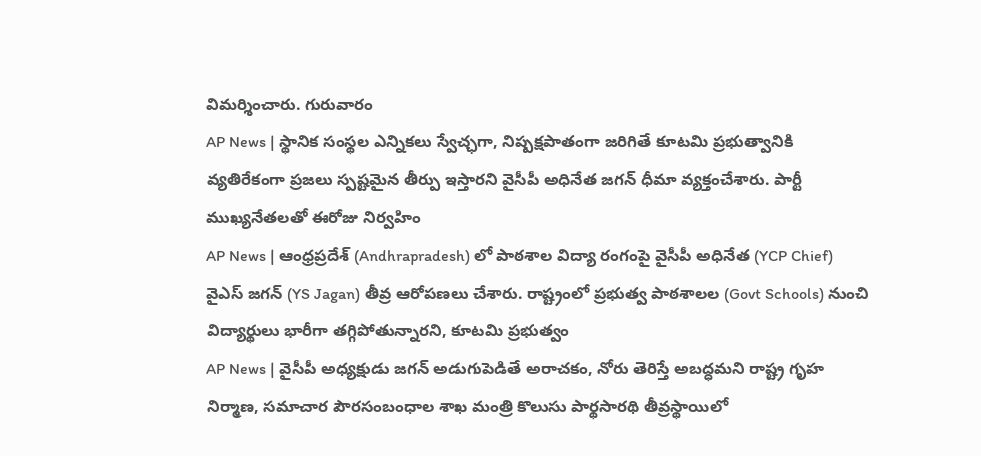విమర్శించారు. గురువారం
AP News | స్థానిక సంస్థల ఎన్నికలు స్వేచ్ఛగా, నిష్పక్షపాతంగా జరిగితే కూటమి ప్రభుత్వానికి వ్యతిరేకంగా ప్రజలు స్పష్టమైన తీర్పు ఇస్తారని వైసీపీ అధినేత జగన్ ధీమా వ్యక్తంచేశారు. పార్టీ ముఖ్యనేతలతో ఈరోజు నిర్వహిం
AP News | ఆంధ్రప్రదేశ్ (Andhrapradesh) లో పాఠశాల విద్యా రంగంపై వైసీపీ అధినేత (YCP Chief) వైఎస్ జగన్ (YS Jagan) తీవ్ర ఆరోపణలు చేశారు. రాష్ట్రంలో ప్రభుత్వ పాఠశాలల (Govt Schools) నుంచి విద్యార్థులు భారీగా తగ్గిపోతున్నారని, కూటమి ప్రభుత్వం
AP News | వైసీపీ అధ్యక్షుడు జగన్ అడుగుపెడితే అరాచకం, నోరు తెరిస్తే అబద్ధమని రాష్ట్ర గృహ నిర్మాణ, సమాచార పౌరసంబంధాల శాఖ మంత్రి కొలుసు పార్థసారథి తీవ్రస్థాయిలో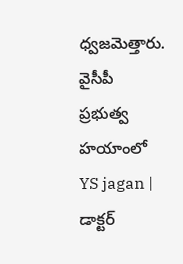ధ్వజమెత్తారు. వైసీపీ ప్రభుత్వ హయాంలో
YS jagan | డాక్టర్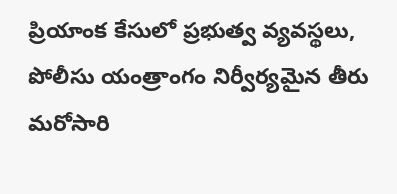ప్రియాంక కేసులో ప్రభుత్వ వ్యవస్థలు, పోలీసు యంత్రాంగం నిర్వీర్యమైన తీరు మరోసారి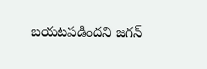బయటపడిందని జగన్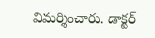విమర్శించారు. డాక్టర్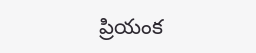ప్రియంక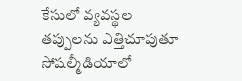కేసులో వ్యవస్థల తప్పులను ఎత్తిచూపుతూ సోషల్మీడియాలో